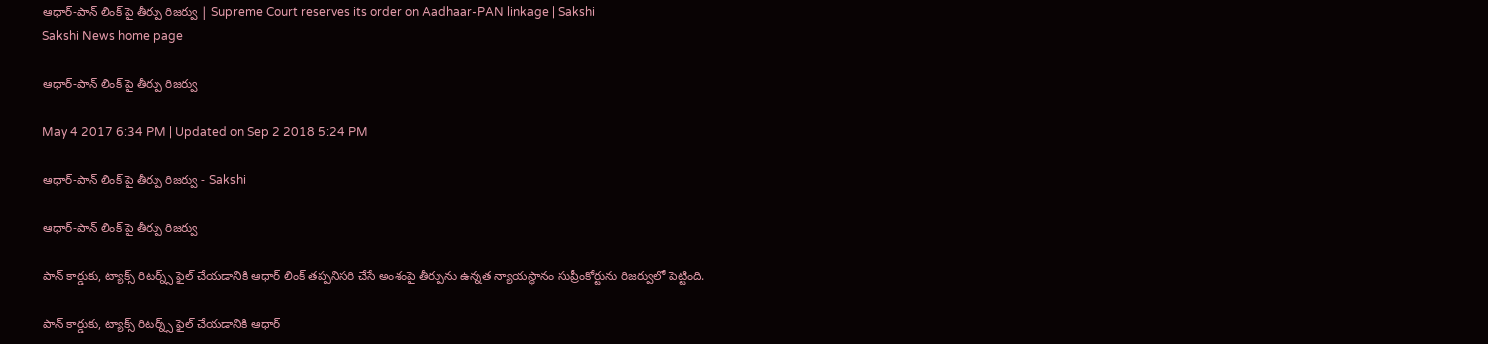ఆధార్-పాన్ లింక్ పై తీర్పు రిజర్వు | Supreme Court reserves its order on Aadhaar-PAN linkage | Sakshi
Sakshi News home page

ఆధార్-పాన్ లింక్ పై తీర్పు రిజర్వు

May 4 2017 6:34 PM | Updated on Sep 2 2018 5:24 PM

ఆధార్-పాన్ లింక్ పై తీర్పు రిజర్వు - Sakshi

ఆధార్-పాన్ లింక్ పై తీర్పు రిజర్వు

పాన్ కార్డుకు, ట్యాక్స్ రిటర్న్స్ ఫైల్ చేయడానికి ఆధార్ లింక్ తప్పనిసరి చేసే అంశంపై తీర్పును ఉన్నత న్యాయస్థానం సుప్రీంకోర్టును రిజర్వులో పెట్టింది.

పాన్ కార్డుకు, ట్యాక్స్ రిటర్న్స్ ఫైల్ చేయడానికి ఆధార్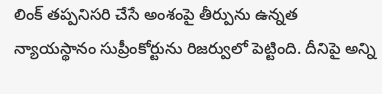లింక్ తప్పనిసరి చేసే అంశంపై తీర్పును ఉన్నత న్యాయస్థానం సుప్రీంకోర్టును రిజర్వులో పెట్టింది. దీనిపై అన్ని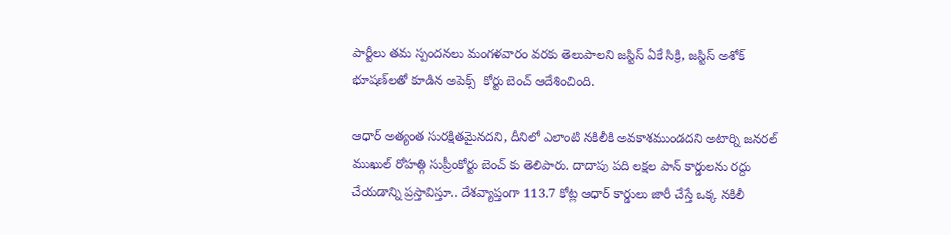పార్టీలు తమ స్పందనలు మంగళవారం వరకు తెలుపాలని జస్టిస్‌ ఏకే సిక్రి, జస్టిస్‌ అశోక్‌ భూషణ్‌లతో కూడిన అపెక్స్  కోర్టు బెంచ్ ఆదేశించింది.

ఆధార్ అత్యంత సురక్షితమైనదని, దీనిలో ఎలాంటి నకిలీకి అవకాశముండదని అటార్ని జనరల్ ముఖుల్ రోహత్గి సుప్రీంకోర్టు బెంచ్ కు తెలిపారు. దాదాపు పది లక్షల పాన్‌ కార్డులను రద్దు చేయడాన్ని ప్రస్తావిస్తూ.. దేశవ్యాప్తంగా 113.7 కోట్ల ఆధార్‌ కార్డులు జారీ చేస్తే ఒక్క నకిలీ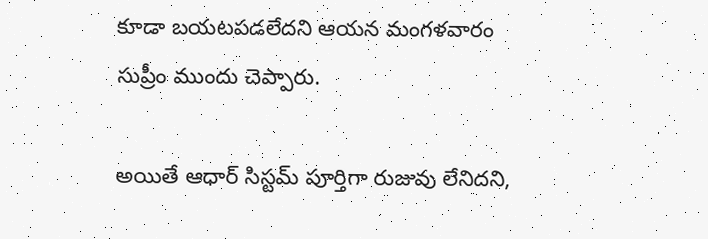కూడా బయటపడలేదని ఆయన మంగళవారం సుప్రీం ముందు చెప్పారు.

అయితే ఆధార్ సిస్టమ్ పూర్తిగా రుజువు లేనిదని,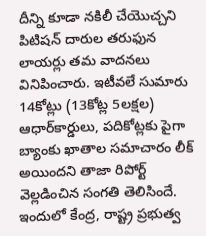దీన్ని కూడా నకిలీ చేయొచ్చని పిటిషన్ దారుల తరుఫున లాయర్లు తమ వాదనలు వినిపించారు. ఇటీవలే సుమారు 14కోట్లు (13కోట్ల 5లక్షల) ఆధార్‌కార్డులు, పదికోట్లకు పైగా బ్యాంకు ఖాతాల సమాచారం లీక్‌ అయిందని తాజా రిపోర్ట్‌ వెల్లడించిన సంగతి తెలిసిందే. ఇందులో కేంద్ర, రాష్ట్ర ప్రభుత్వ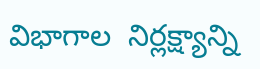విభాగాల  నిర్లక్ష్యాన్ని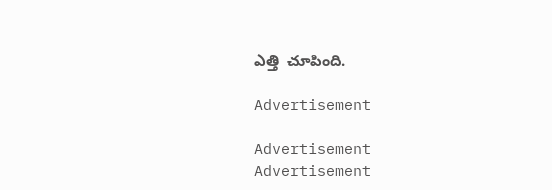ఎత్తి  చూపింది.

Advertisement

Advertisement
Advertisement